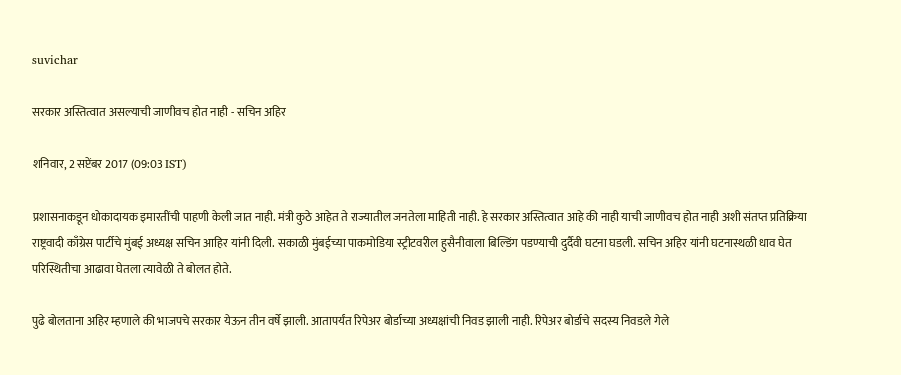suvichar

सरकार अस्तित्वात असल्याची जाणीवच होत नाही - सचिन अहिर

शनिवार, 2 सप्टेंबर 2017 (09:03 IST)

प्रशासनाकडून धोकादायक इमारतींची पाहणी केली जात नाही. मंत्री कुठे आहेत ते राज्यातील जनतेला माहिती नाही. हे सरकार अस्तित्वात आहे की नाही याची जाणीवच होत नाही अशी संतप्त प्रतिक्रिया राष्ट्रवादी काँग्रेस पार्टीचे मुंबई अध्यक्ष सचिन आहिर यांनी दिली. सकाळी मुंबईच्या पाकमोडिया स्ट्रीटवरील हुसैनीवाला बिल्डिंग पडण्याची दुर्दैवी घटना घडली. सचिन अहिर यांनी घटनास्थळी धाव घेत परिस्थितीचा आढावा घेतला त्यावेळी ते बोलत होते.

पुढे बोलताना अहिर म्हणाले की भाजपचे सरकार येऊन तीन वर्षे झाली. आतापर्यंत रिपेअर बोर्डाच्या अध्यक्षांची निवड झाली नाही. रिपेअर बोर्डाचे सदस्य निवडले गेले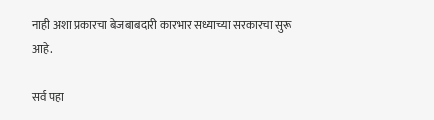नाही अशा प्रकारचा बेजबाबदारी कारभार सध्याच्या सरकारचा सुरू आहे.

सर्व पहा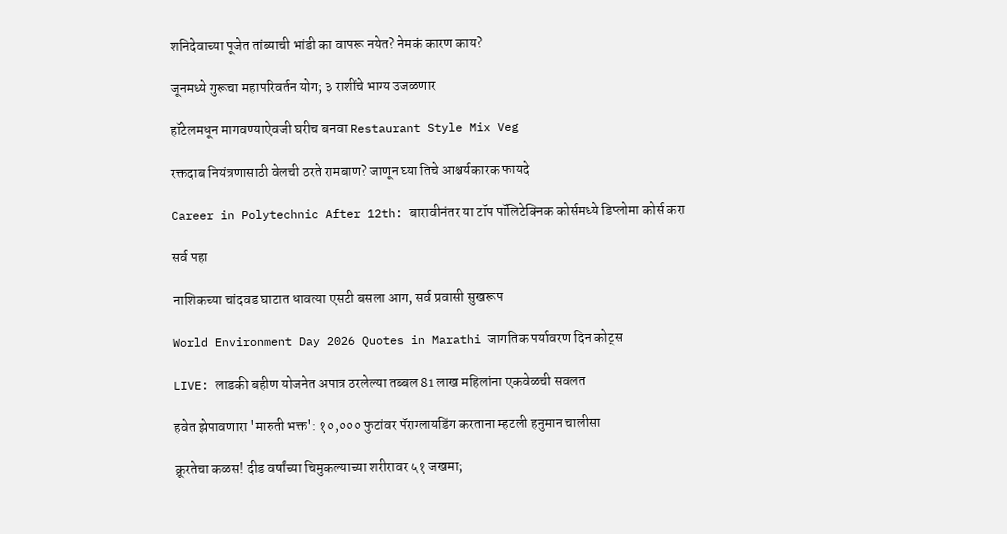शनिदेवाच्या पूजेत तांब्याची भांडी का वापरू नयेत? नेमकं कारण काय?

जूनमध्ये गुरूचा महापरिवर्तन योग; ३ राशींचे भाग्य उजळणार

हॉटेलमधून मागवण्याऐवजी घरीच बनवा Restaurant Style Mix Veg

रक्तदाब नियंत्रणासाठी वेलची ठरते रामबाण? जाणून घ्या तिचे आश्चर्यकारक फायदे

Career in Polytechnic After 12th: बारावीनंतर या टॉप पॉलिटेक्निक कोर्समध्ये डिप्लोमा कोर्स करा

सर्व पहा

नाशिकच्या चांदवड घाटात धावत्या एसटी बसला आग, सर्व प्रवासी सुखरूप

World Environment Day 2026 Quotes in Marathi जागतिक पर्यावरण दिन कोट्स

LIVE: लाडकी बहीण योजनेत अपात्र ठरलेल्या तब्बल 81 लाख महिलांना एकवेळची सवलत

हवेत झेपावणारा 'मारुती भक्त': १०,००० फुटांवर पॅराग्लायडिंग करताना म्हटली हनुमान चालीसा

क्रूरतेचा कळस! दीड वर्षांच्या चिमुकल्याच्या शरीरावर ५१ जखमा;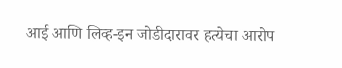आई आणि लिव्ह-इन जोडीदारावर हत्येचा आरोप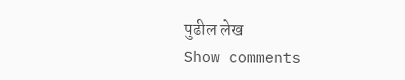पुढील लेख
Show comments